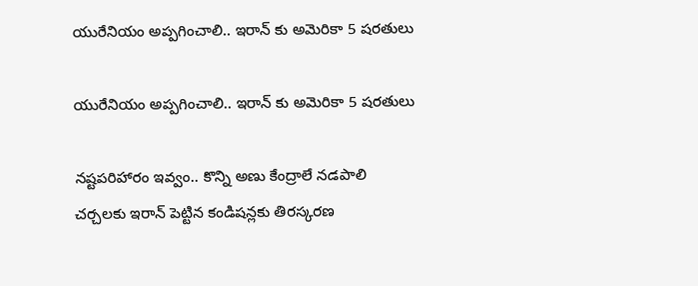యురేనియం అప్పగించాలి.. ఇరాన్ కు అమెరికా 5 షరతులు

యురేనియం అప్పగించాలి.. ఇరాన్ కు అమెరికా 5 షరతులు

నష్టపరిహారం ఇవ్వం.. కొన్ని అణు కేంద్రాలే నడపాలి
చర్చలకు ఇరాన్ పెట్టిన కండిషన్లకు తిరస్కరణ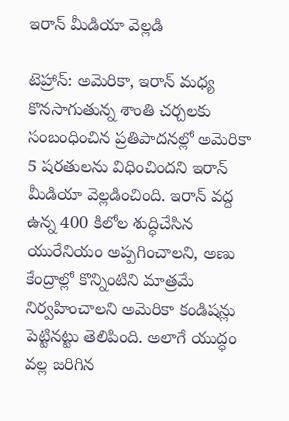ఇరాన్ మీడియా వెల్లడి

టెహ్రాన్: అమెరికా, ఇరాన్ మధ్య కొనసాగుతున్న శాంతి చర్చలకు సంబంధించిన ప్రతిపాదనల్లో అమెరికా 5 షరతులను విధించిందని ఇరాన్ మీడియా వెల్లడించింది. ఇరాన్ వద్ద ఉన్న 400 కిలోల శుద్ధిచేసిన యురేనియం అప్పగించాలని, అణు కేంద్రాల్లో కొన్నింటిని మాత్రమే నిర్వహించాలని అమెరికా కండిషన్లు పెట్టినట్టు తెలిపింది. అలాగే యుద్ధం వల్ల జరిగిన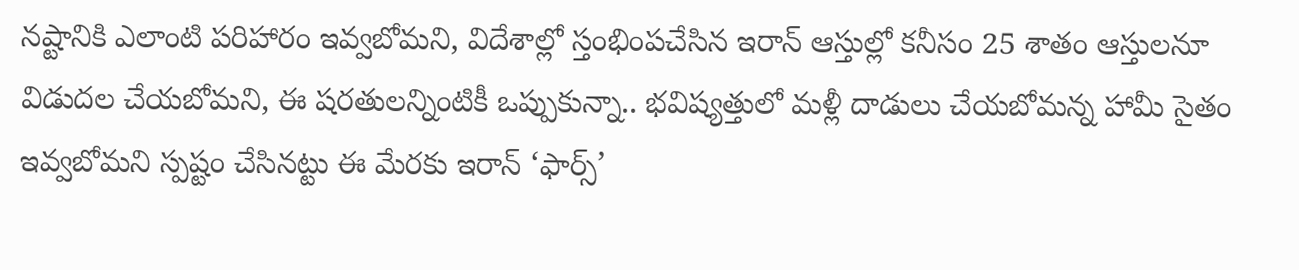నష్టానికి ఎలాంటి పరిహారం ఇవ్వబోమని, విదేశాల్లో స్తంభింపచేసిన ఇరాన్ ఆస్తుల్లో కనీసం 25 శాతం ఆస్తులనూ విడుదల చేయబోమని, ఈ షరతులన్నింటికీ ఒప్పుకున్నా.. భవిష్యత్తులో మళ్లీ దాడులు చేయబోమన్న హామీ సైతం ఇవ్వబోమని స్పష్టం చేసినట్టు ఈ మేరకు ఇరాన్ ‘ఫార్స్’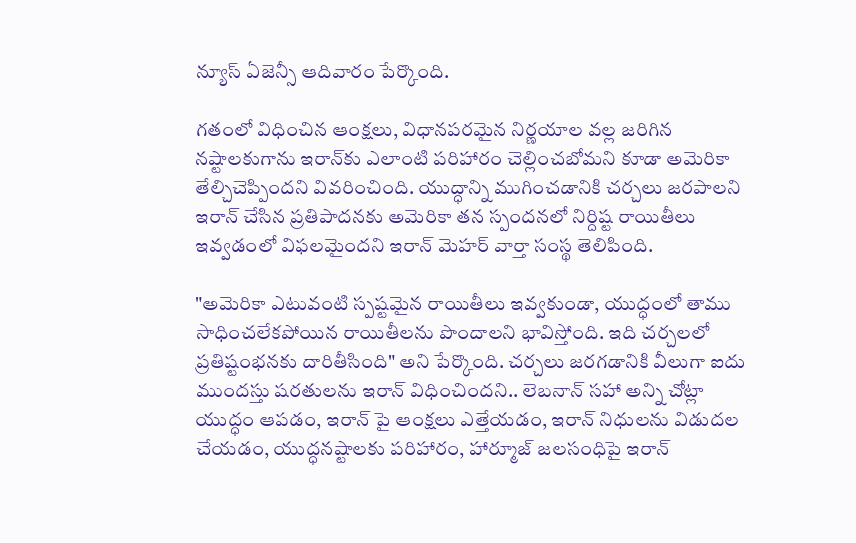న్యూస్ ఏజెన్సీ ఆదివారం పేర్కొంది.

గతంలో విధించిన ఆంక్షలు, విధానపరమైన నిర్ణయాల వల్ల జరిగిన నష్టాలకుగాను ఇరాన్‌‌కు ఎలాంటి పరిహారం చెల్లించబోమని కూడా అమెరికా తేల్చిచెప్పిందని వివరించింది. యుద్ధాన్ని ముగించడానికి చర్చలు జరపాలని ఇరాన్ చేసిన ప్రతిపాదనకు అమెరికా తన స్పందనలో నిర్దిష్ట రాయితీలు ఇవ్వడంలో విఫలమైందని ఇరాన్ మెహర్ వార్తా సంస్థ తెలిపింది.

"అమెరికా ఎటువంటి స్పష్టమైన రాయితీలు ఇవ్వకుండా, యుద్ధంలో తాము సాధించలేకపోయిన రాయితీలను పొందాలని భావిస్తోంది. ఇది చర్చలలో ప్రతిష్టంభనకు దారితీసింది" అని పేర్కొంది. చర్చలు జరగడానికి వీలుగా ఐదు ముందస్తు షరతులను ఇరాన్ విధించిందని.. లెబనాన్ సహా అన్ని చోట్లా యుద్ధం ఆపడం, ఇరాన్ పై ఆంక్షలు ఎత్తేయడం, ఇరాన్ నిధులను విడుదల చేయడం, యుద్ధనష్టాలకు పరిహారం, హార్మూజ్ జలసంధిపై ఇరాన్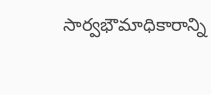సార్వభౌమాధికారాన్ని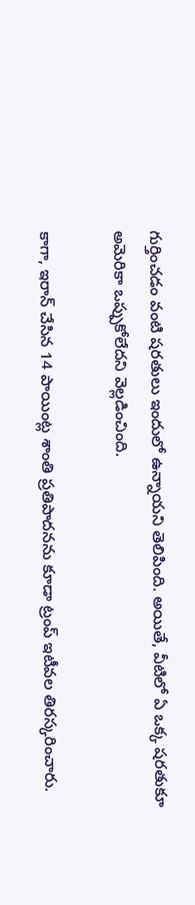గుర్తించడం వంటి షరతులు ఇందులో ఉన్నాయని తెలిపింది. అయితే, వీటిలో ఏ ఒక్క షరతుకూ అమెరికా ఒప్పుకోలేదని వెల్లడించింది.

కాగా, ఇరాన్ చేసిన 14 పాయింట్ల శాంతి ప్రతిపాదనను కూడా ట్రంప్ ఇటీవల తిరస్కరించారు.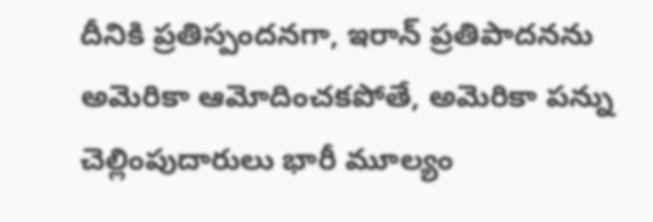దీనికి ప్రతిస్పందనగా, ఇరాన్ ప్రతిపాదనను అమెరికా ఆమోదించకపోతే, అమెరికా పన్ను చెల్లింపుదారులు భారీ మూల్యం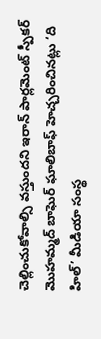చెల్లించుకోవాల్సి వస్తుందని ఇరాన్ పార్లమెంట్ స్పీకర్ మొహమ్మద్ బాఘెర్ ఘాలిబాఫ్ హెచ్చరించినట్లు ‘ది హిల్’ మీడియా సంస్థ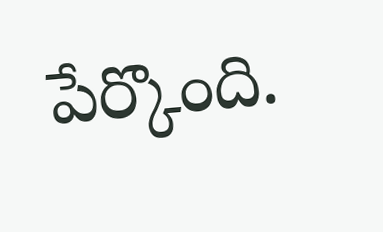పేర్కొంది.